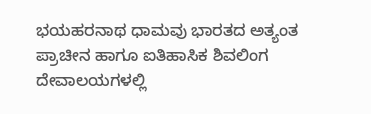ಭಯಹರನಾಥ ಧಾಮವು ಭಾರತದ ಅತ್ಯಂತ ಪ್ರಾಚೀನ ಹಾಗೂ ಐತಿಹಾಸಿಕ ಶಿವಲಿಂಗ ದೇವಾಲಯಗಳಲ್ಲಿ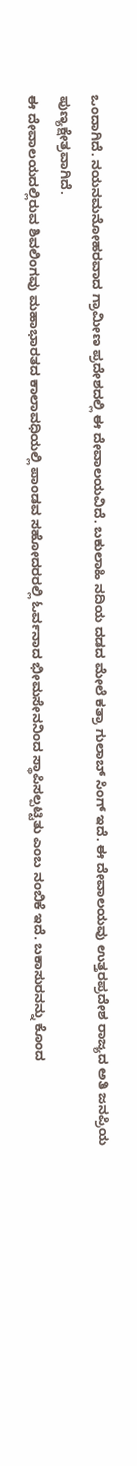ಒಂದಾಗಿದೆ. ನಯನಮನೋಹರವಾದ ಗ್ರಾಮೀಣ ಪ್ರದೇಶದಲ್ಲಿ ಈ ದೇವಾಲಯವಿದೆ. ಬಕುಲಾಹಿ ನದಿಯ ದಡದ ಮೇಲೆ ಕತ್ರಾ ಗುಲಾಬ್ ಸಿಂಗ್ ಇದೆ. ಈ ದೇವಾಲಯವು ಉತ್ತರಪ್ರದೇಶ ರಾಜ್ಯದ ಅತಿ ಜನಪ್ರಿಯ ಪುಣ್ಯಕ್ಷೇತ್ರವಾಗಿದೆ.
ಈ ದೇವಾಲಯದಲ್ಲಿರುವ ಶಿವಲಿಂಗವು ಮಹಾಭಾರತದ ಕಾಲಾವಧಿಯಲ್ಲಿ ಪಾಂಡವ ಸಹೋದರರಲ್ಲಿ ಓರ್ವನಾದ ಭೀಮಸೇನನಿಂದ ಸ್ಥಾಪಿಸಲ್ಪಟ್ಟಿತು ಎಂಬ ನಂಬಿಕೆ ಇದೆ. ಬಕಾಸುರನನ್ನು ಕೊಂದ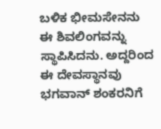ಬಳಿಕ ಭೀಮಸೇನನು ಈ ಶಿವಲಿಂಗವನ್ನು ಸ್ಥಾಪಿಸಿದನು. ಅದ್ದರಿಂದ ಈ ದೇವಸ್ಥಾನವು ಭಗವಾನ್ ಶಂಕರನಿಗೆ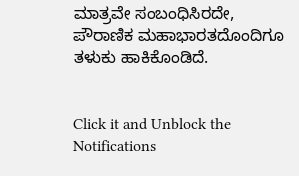ಮಾತ್ರವೇ ಸಂಬಂಧಿಸಿರದೇ, ಪೌರಾಣಿಕ ಮಹಾಭಾರತದೊಂದಿಗೂ ತಳುಕು ಹಾಕಿಕೊಂಡಿದೆ.


Click it and Unblock the Notifications